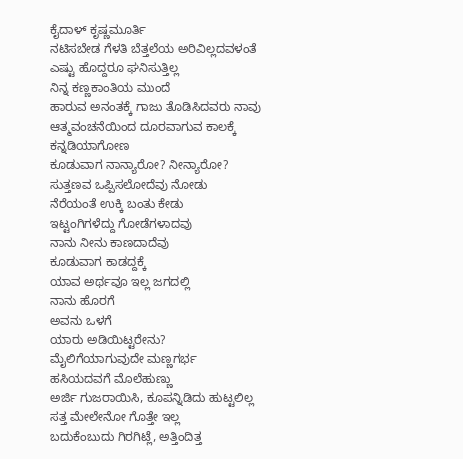ಕೈದಾಳ್ ಕೃಷ್ಣಮೂರ್ತಿ
ನಟಿಸಬೇಡ ಗೆಳತಿ ಬೆತ್ತಲೆಯ ಅರಿವಿಲ್ಲದವಳಂತೆ
ಎಷ್ಟು ಹೊದ್ದರೂ ಘನಿಸುತ್ತಿಲ್ಲ
ನಿನ್ನ ಕಣ್ಣಕಾಂತಿಯ ಮುಂದೆ
ಹಾರುವ ಅನಂತಕ್ಕೆ ಗಾಜು ತೊಡಿಸಿದವರು ನಾವು
ಆತ್ಮವಂಚನೆಯಿಂದ ದೂರವಾಗುವ ಕಾಲಕ್ಕೆ
ಕನ್ನಡಿಯಾಗೋಣ
ಕೂಡುವಾಗ ನಾನ್ಯಾರೋ? ನೀನ್ಯಾರೋ?
ಸುತ್ತಣವ ಒಪ್ಪಿಸಲೋದೆವು ನೋಡು
ನೆರೆಯಂತೆ ಉಕ್ಕಿ ಬಂತು ಕೇಡು
ಇಟ್ಟಂಗಿಗಳೆದ್ದು ಗೋಡೆಗಳಾದವು
ನಾನು ನೀನು ಕಾಣದಾದೆವು
ಕೂಡುವಾಗ ಕಾಡದ್ದಕ್ಕೆ
ಯಾವ ಅರ್ಥವೂ ಇಲ್ಲ ಜಗದಲ್ಲಿ
ನಾನು ಹೊರಗೆ
ಅವನು ಒಳಗೆ
ಯಾರು ಅಡಿಯಿಟ್ಟರೇನು?
ಮೈಲಿಗೆಯಾಗುವುದೇ ಮಣ್ಣಗರ್ಭ
ಹಸಿಯದವಗೆ ಮೊಲೆಹುಣ್ಣು
ಅರ್ಜಿ ಗುಜರಾಯಿಸಿ, ಕೂಪನ್ನಿಡಿದು ಹುಟ್ಟಲಿಲ್ಲ
ಸತ್ತ ಮೇಲೇನೋ ಗೊತ್ತೇ ಇಲ್ಲ
ಬದುಕೆಂಬುದು ಗಿರಗಿಟ್ಲೆ, ಅತ್ತಿಂದಿತ್ತ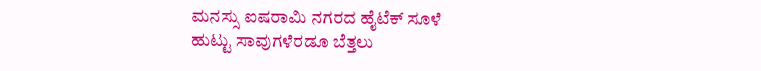ಮನಸ್ಸು ಐಷರಾಮಿ ನಗರದ ಹೈಟೆಕ್ ಸೂಳೆ
ಹುಟ್ಟು ಸಾವುಗಳೆರಡೂ ಬೆತ್ತಲು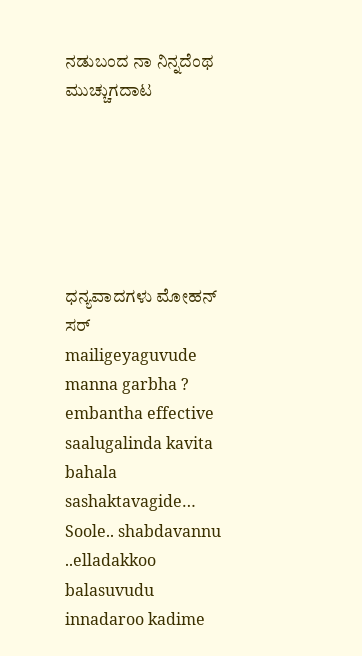ನಡುಬಂದ ನಾ ನಿನ್ನದೆಂಥ ಮುಚ್ಚುಗದಾಟ






ಧನ್ಯವಾದಗಳು ಮೋಹನ್ ಸರ್
mailigeyaguvude manna garbha ? embantha effective saalugalinda kavita bahala sashaktavagide…
Soole.. shabdavannu ..elladakkoo balasuvudu innadaroo kadime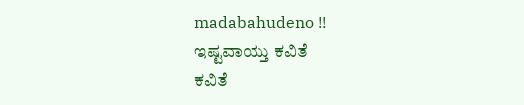madabahudeno !!
ಇಷ್ಟವಾಯ್ತು ಕವಿತೆ
ಕವಿತೆ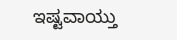ಇಷ್ಟವಾಯ್ತು